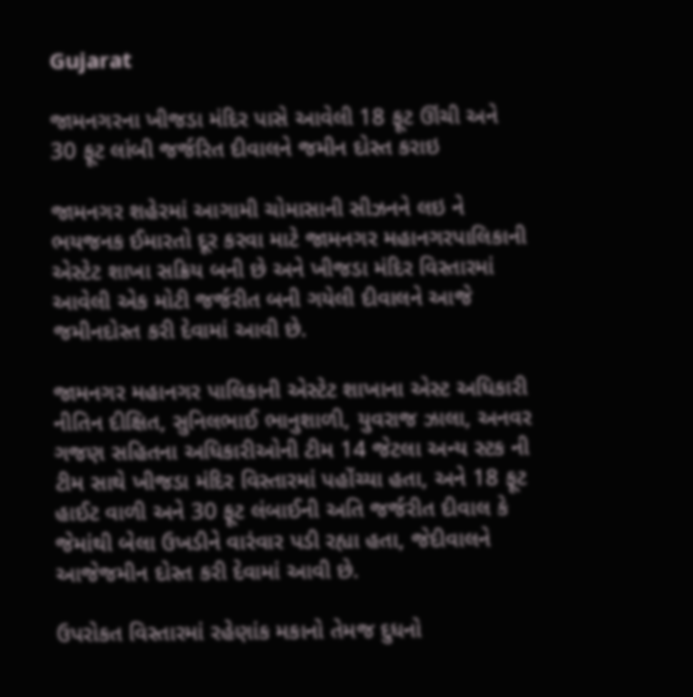Gujarat

જામનગરના ખીજડા મંદિર પાસે આવેલી 18 ફૂટ ઊંચી અને 30 ફૂટ લાંબી જર્જરિત દીવાલને જમીન દોસ્ત કરાઇ

જામનગર શહેરમાં આગામી ચોમાસાની સીઝનને લઇ ને ભયજનક ઈમારતો દૂર કરવા માટે જામનગર મહાનગરપાલિકાની એસ્ટેટ શાખા સક્રિય બની છે અને ખીજડા મંદિર વિસ્તારમાં આવેલી એક મોટી જર્જરીત બની ગયેલી દીવાલને આજે જમીનદોસ્ત કરી દેવામાં આવી છે.

જામનગર મહાનગર પાલિકાની એસ્ટેટ શાખાના એસ્ટ અધિકારી નીતિન દીક્ષિત, સુનિલભાઈ ભાનુશાળી, યુવરાજ ઝાલા, અનવર ગજણ સહિતના અધિકારીઓની ટીમ 14 જેટલા અન્ય સ્ટક ની ટીમ સાથે ખીજડા મંદિર વિસ્તારમાં પહોંચ્યા હતા, અને 18 ફૂટ હાઈટ વાળી અને 30 ફૂટ લંબાઈની અતિ જર્જરીત દીવાલ કે જેમાંથી બેલા ઉખડીને વારંવાર પડી રહ્યા હતા, જેદીવાલને આજેજમીન દોસ્ત કરી દેવામાં આવી છે.

ઉપરોકત વિસ્તારમાં રહેણાંક મકાનો તેમજ દુધનો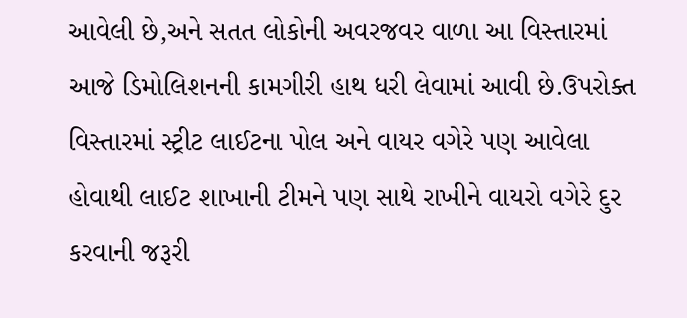આવેલી છે,અને સતત લોકોની અવરજવર વાળા આ વિસ્તારમાં આજે ડિમોલિશનની કામગીરી હાથ ધરી લેવામાં આવી છે.ઉપરોક્ત વિસ્તારમાં સ્ટ્રીટ લાઈટના પોલ અને વાયર વગેરે પણ આવેલા હોવાથી લાઈટ શાખાની ટીમને પણ સાથે રાખીને વાયરો વગેરે દુર કરવાની જરૂરી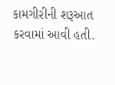કામગીરીની શરૂઆત કરવામાં આવી હતી.